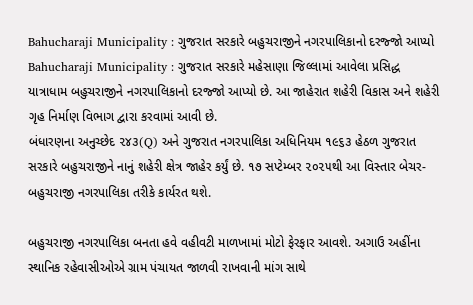Bahucharaji Municipality : ગુજરાત સરકારે બહુચરાજીને નગરપાલિકાનો દરજ્જો આપ્યો
Bahucharaji Municipality : ગુજરાત સરકારે મહેસાણા જિલ્લામાં આવેલા પ્રસિદ્ધ યાત્રાધામ બહુચરાજીને નગરપાલિકાનો દરજ્જો આપ્યો છે. આ જાહેરાત શહેરી વિકાસ અને શહેરી ગૃહ નિર્માણ વિભાગ દ્વારા કરવામાં આવી છે.
બંધારણના અનુચ્છેદ ૨૪૩(Q) અને ગુજરાત નગરપાલિકા અધિનિયમ ૧૯૬૩ હેઠળ ગુજરાત સરકારે બહુચરાજીને નાનું શહેરી ક્ષેત્ર જાહેર કર્યું છે. ૧૭ સપ્ટેમ્બર ૨૦૨૫થી આ વિસ્તાર બેચર-બહુચરાજી નગરપાલિકા તરીકે કાર્યરત થશે.

બહુચરાજી નગરપાલિકા બનતા હવે વહીવટી માળખામાં મોટો ફેરફાર આવશે. અગાઉ અહીંના સ્થાનિક રહેવાસીઓએ ગ્રામ પંચાયત જાળવી રાખવાની માંગ સાથે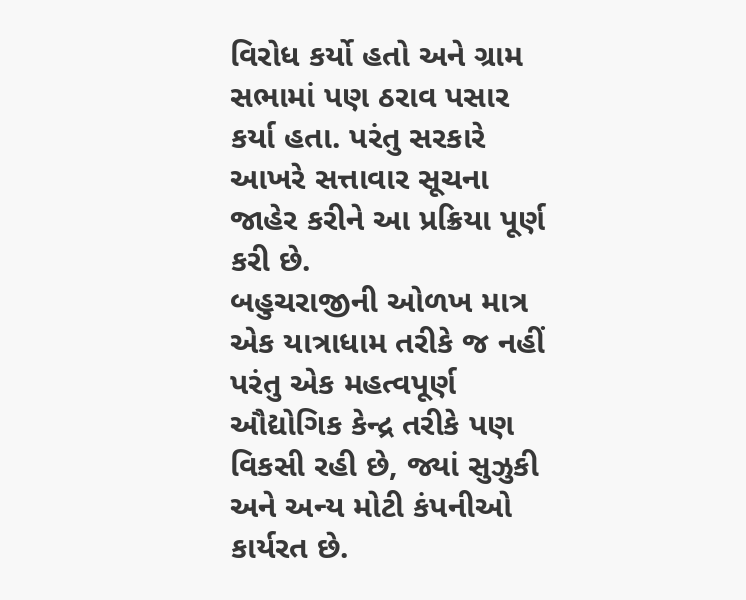વિરોધ કર્યો હતો અને ગ્રામ સભામાં પણ ઠરાવ પસાર કર્યા હતા. પરંતુ સરકારે આખરે સત્તાવાર સૂચના જાહેર કરીને આ પ્રક્રિયા પૂર્ણ કરી છે.
બહુચરાજીની ઓળખ માત્ર એક યાત્રાધામ તરીકે જ નહીં પરંતુ એક મહત્વપૂર્ણ ઔદ્યોગિક કેન્દ્ર તરીકે પણ વિકસી રહી છે, જ્યાં સુઝુકી અને અન્ય મોટી કંપનીઓ કાર્યરત છે.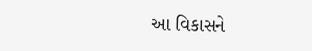આ વિકાસને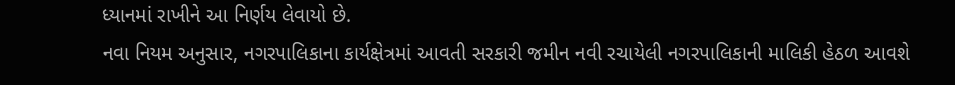ધ્યાનમાં રાખીને આ નિર્ણય લેવાયો છે.
નવા નિયમ અનુસાર, નગરપાલિકાના કાર્યક્ષેત્રમાં આવતી સરકારી જમીન નવી રચાયેલી નગરપાલિકાની માલિકી હેઠળ આવશે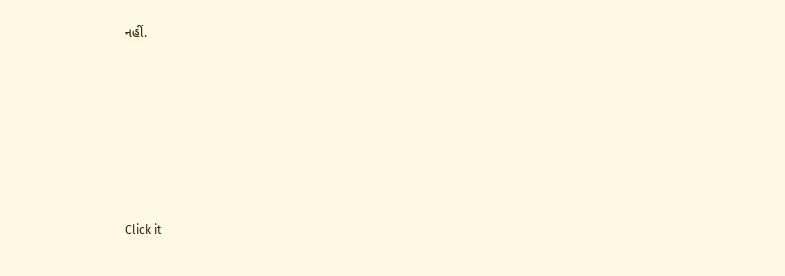નહીં.












Click it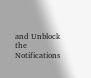and Unblock the Notifications